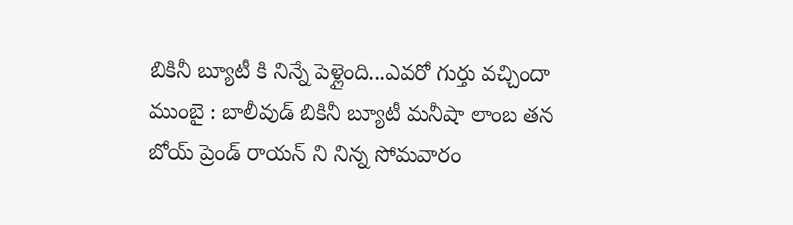బికినీ బ్యూటీ కి నిన్నే పెళ్లైంది...ఎవరో గుర్తు వచ్చిందా
ముంబై : బాలీవుడ్ బికినీ బ్యూటీ మనీషా లాంబ తన బోయ్ ప్రెండ్ రాయన్ ని నిన్న సోమవారం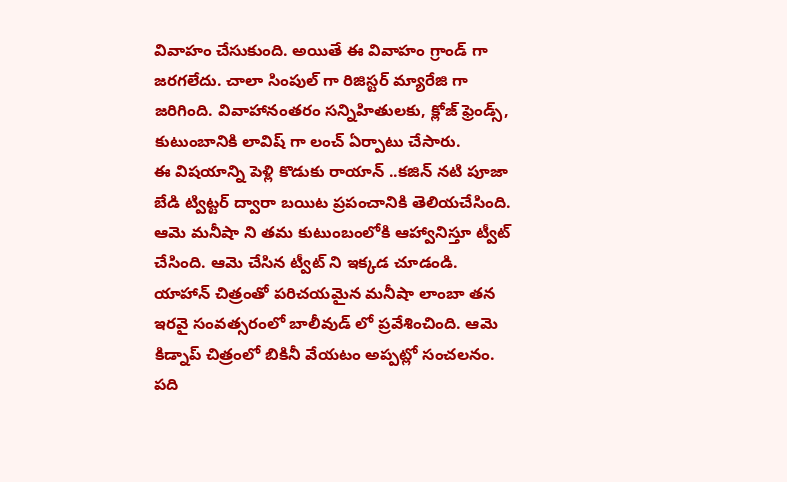వివాహం చేసుకుంది. అయితే ఈ వివాహం గ్రాండ్ గా జరగలేదు. చాలా సింపుల్ గా రిజిస్టర్ మ్యారేజి గా జరిగింది. వివాహానంతరం సన్నిహితులకు, క్లోజ్ ఫ్రెండ్స్, కుటుంబానికి లావిష్ గా లంచ్ ఏర్పాటు చేసారు.
ఈ విషయాన్ని పెళ్లి కొడుకు రాయాన్ ..కజిన్ నటి పూజా బేడి ట్విట్టర్ ద్వారా బయిట ప్రపంచానికి తెలియచేసింది. ఆమె మనీషా ని తమ కుటుంబంలోకి ఆహ్వానిస్తూ ట్వీట్ చేసింది. ఆమె చేసిన ట్వీట్ ని ఇక్కడ చూడండి.
యాహాన్ చిత్రంతో పరిచయమైన మనీషా లాంబా తన ఇరవై సంవత్సరంలో బాలీవుడ్ లో ప్రవేశించింది. ఆమె కిడ్నాప్ చిత్రంలో బికినీ వేయటం అప్పట్లో సంచలనం. పది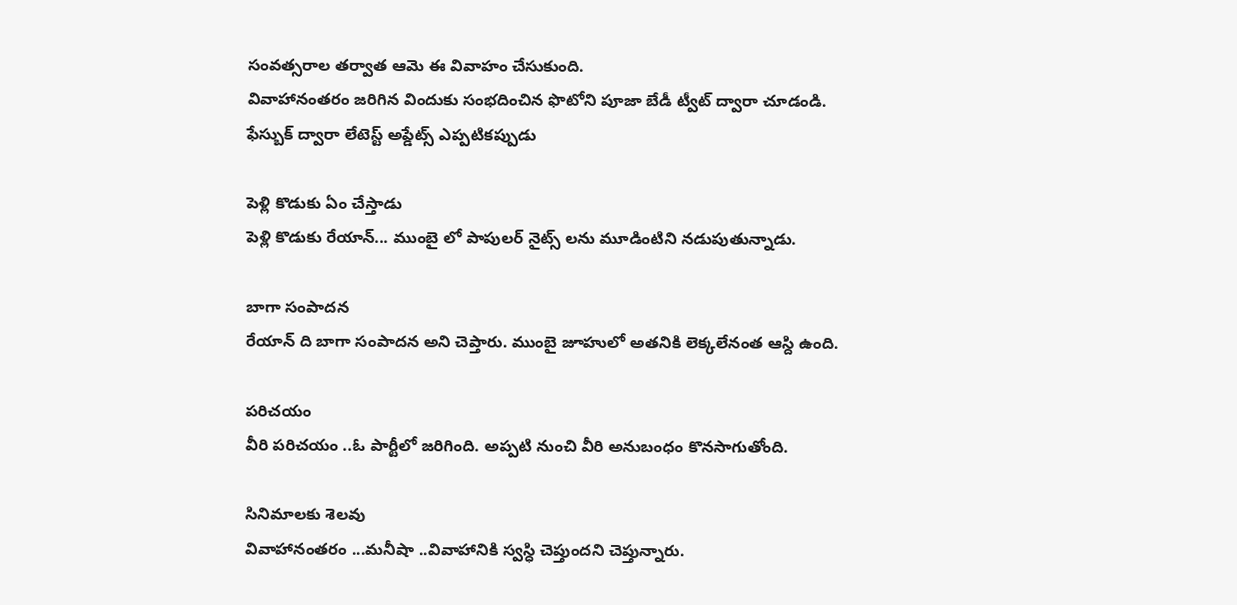సంవత్సరాల తర్వాత ఆమె ఈ వివాహం చేసుకుంది.
వివాహానంతరం జరిగిన విందుకు సంభదించిన ఫొటోని పూజా బేడీ ట్వీట్ ద్వారా చూడండి.
ఫేస్బుక్ ద్వారా లేటెస్ట్ అప్డేట్స్ ఎప్పటికప్పుడు

పెళ్లి కొడుకు ఏం చేస్తాడు
పెళ్లి కొడుకు రేయాన్... ముంబై లో పాపులర్ నైట్స్ లను మూడింటిని నడుపుతున్నాడు.

బాగా సంపాదన
రేయాన్ ది బాగా సంపాదన అని చెప్తారు. ముంబై జూహులో అతనికి లెక్కలేనంత ఆస్ది ఉంది.

పరిచయం
వీరి పరిచయం ..ఓ పార్టీలో జరిగింది. అప్పటి నుంచి వీరి అనుబంధం కొనసాగుతోంది.

సినిమాలకు శెలవు
వివాహానంతరం ...మనీషా ..వివాహానికి స్వస్ధి చెప్తుందని చెప్తున్నారు.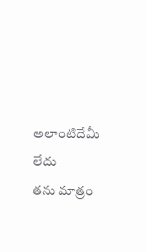అలాంటిదేమీ లేదు
తను మాత్రం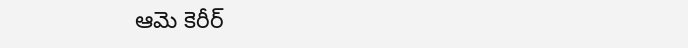ఆమె కెరీర్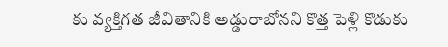కు వ్యక్తిగత జీవితానికి అడ్డురాబోనని కొత్త పెళ్లి కొడుకు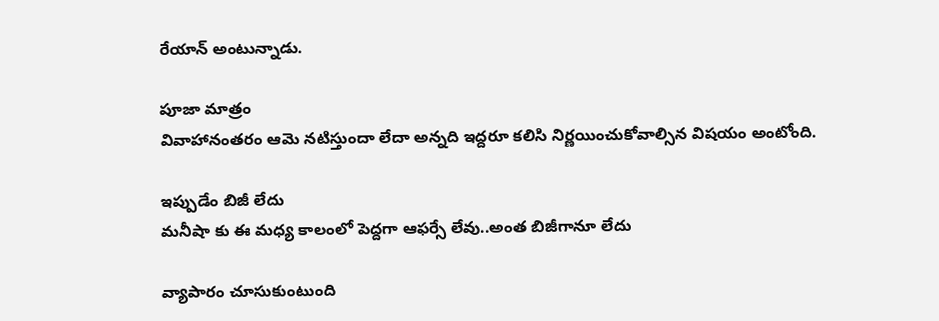రేయాన్ అంటున్నాడు.

పూజా మాత్రం
వివాహానంతరం ఆమె నటిస్తుందా లేదా అన్నది ఇద్దరూ కలిసి నిర్ణయించుకోవాల్సిన విషయం అంటోంది.

ఇప్పుడేం బిజీ లేదు
మనీషా కు ఈ మధ్య కాలంలో పెద్దగా ఆఫర్సే లేవు..అంత బిజీగానూ లేదు

వ్యాపారం చూసుకుంటుంది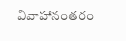వివాహానంతరం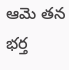ఆమె తన భర్త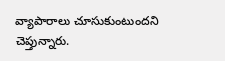వ్యాపారాలు చూసుకుంటుందని చెప్తున్నారు.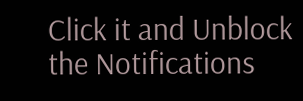Click it and Unblock the Notifications